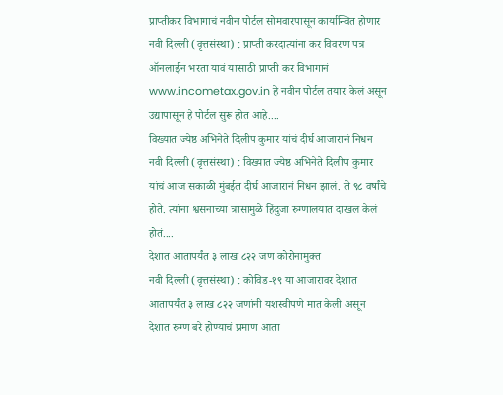प्राप्तीकर विभागाचं नवीन पोर्टल सोमवारपासून कार्यान्वित होणार
नवी दिल्ली (वृत्तसंस्था) : प्राप्ती करदात्यांना कर विवरण पत्र ऑनलाईन भरता यावं यासाठी प्राप्ती कर विभागानं www.incometax.gov.in हे नवीन पोर्टल तयार केलं असून उद्यापासून हे पोर्टल सुरू होत आहे....
विख्यात ज्येष्ठ अभिनेते दिलीप कुमार यांचं दीर्घ आजारानं निधन
नवी दिल्ली (वृत्तसंस्था) : विख्यात ज्येष्ठ अभिनेते दिलीप कुमार यांचं आज सकाळी मुंबईत दीर्घ आजारानं निधन झालं. ते ९८ वर्षांचे होते. त्यांना श्वसनाच्या त्रासामुळे हिंदुजा रुग्णालयात दाखल केलं होतं....
देशात आतापर्यंत ३ लाख ८२२ जण कोरोनामुक्त
नवी दिल्ली (वृत्तसंस्था) : कोविड-१९ या आजारावर देशात आतापर्यंत ३ लाख ८२२ जणांनी यशस्वीपणे मात केली असून देशात रुग्ण बरे होण्याचं प्रमाण आता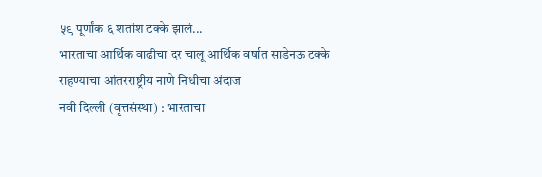५९ पूर्णांक ६ शतांश टक्के झालं...
भारताचा आर्थिक वाढीचा दर चालू आर्थिक वर्षात साडेनऊ टक्के राहण्याचा आंतरराष्ट्रीय नाणे निधीचा अंदाज
नवी दिल्ली (वृत्तसंस्था) : भारताचा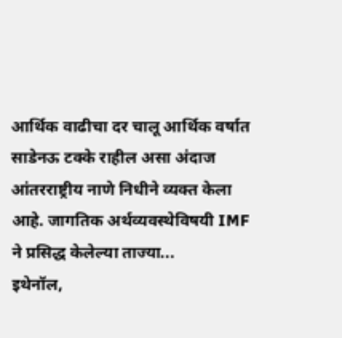आर्थिक वाढीचा दर चालू आर्थिक वर्षात साडेनऊ टक्के राहील असा अंदाज आंतरराष्ट्रीय नाणे निधीने व्यक्त केला आहे. जागतिक अर्थव्यवस्थेविषयी IMF ने प्रसिद्ध केलेल्या ताज्या...
इथेनॉल,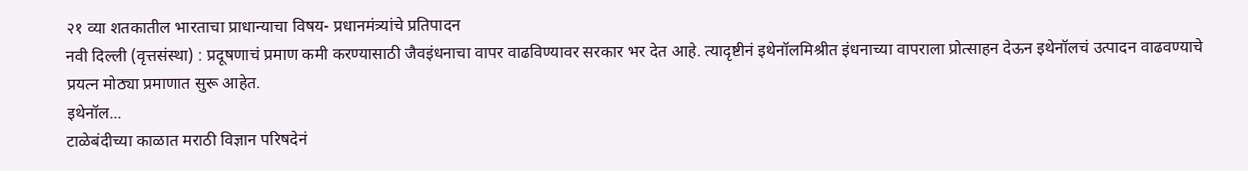२१ व्या शतकातील भारताचा प्राधान्याचा विषय- प्रधानमंत्र्यांचे प्रतिपादन
नवी दिल्ली (वृत्तसंस्था) : प्रदूषणाचं प्रमाण कमी करण्यासाठी जैवइंधनाचा वापर वाढविण्यावर सरकार भर देत आहे. त्यादृष्टीनं इथेनॉलमिश्रीत इंधनाच्या वापराला प्रोत्साहन देऊन इथेनॉलचं उत्पादन वाढवण्याचे प्रयत्न मोठ्या प्रमाणात सुरू आहेत.
इथेनॉल...
टाळेबंदीच्या काळात मराठी विज्ञान परिषदेनं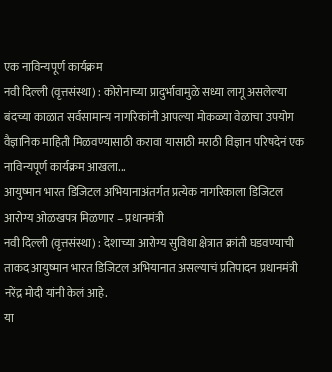एक नाविन्यपूर्ण कार्यक्रम
नवी दिल्ली (वृत्तसंस्था) : कोरोनाच्या प्रादुर्भावामुळे सध्या लागू असलेल्या बंदच्या काळात सर्वसामान्य नागरिकांनी आपल्या मोकळ्या वेळाचा उपयोग वैज्ञानिक माहिती मिळवण्यासाठी करावा यासाठी मराठी विज्ञान परिषदेनं एक नाविन्यपूर्ण कार्यक्रम आखला...
आयुष्मान भारत डिजिटल अभियानाअंतर्गत प्रत्येक नागरिकाला डिजिटल आरोग्य ओळखपत्र मिळणार – प्रधानमंत्री
नवी दिल्ली (वृत्तसंस्था) : देशाच्या आरोग्य सुविधा क्षेत्रात क्रांती घडवण्याची ताकद आयुष्मान भारत डिजिटल अभियानात असल्याचं प्रतिपादन प्रधानमंत्री नरेंद्र मोदी यांनी केलं आहे.
या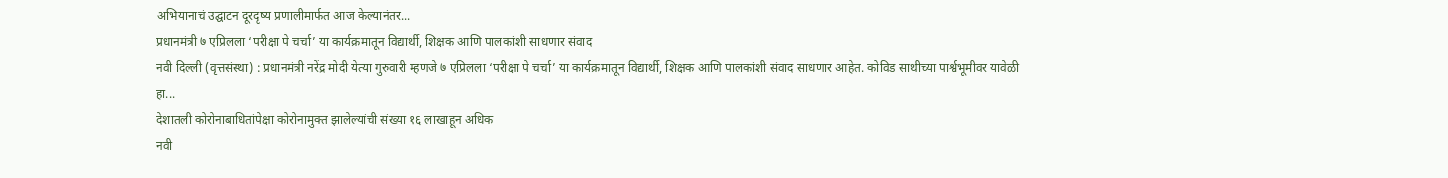अभियानाचं उद्घाटन दूरदृष्य प्रणालीमार्फत आज केल्यानंतर...
प्रधानमंत्री ७ एप्रिलला ‘परीक्षा पे चर्चा’ या कार्यक्रमातून विद्यार्थी, शिक्षक आणि पालकांशी साधणार संवाद
नवी दिल्ली (वृत्तसंस्था) : प्रधानमंत्री नरेंद्र मोदी येत्या गुरुवारी म्हणजे ७ एप्रिलला ‘परीक्षा पे चर्चा’ या कार्यक्रमातून विद्यार्थी, शिक्षक आणि पालकांशी संवाद साधणार आहेत. कोविड साथीच्या पार्श्वभूमीवर यावेळी हा...
देशातली कोरोनाबाधितांपेक्षा कोरोनामुक्त झालेल्यांची संख्या १६ लाखाहून अधिक
नवी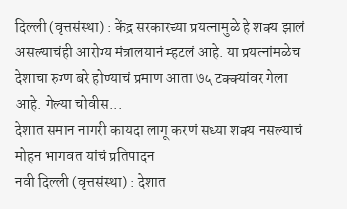दिल्ली (वृत्तसंस्था) : केंद्र सरकारच्या प्रयत्नामुळे हे शक्य झालं असल्याचंही आरोग्य मंत्रालयानं म्हटलं आहे. या प्रयत्नांमळेच देशाचा रुग्ण बरे होण्याचं प्रमाण आता ७५ टक्क्यांवर गेला आहे. गेल्या चोवीस...
देशात समान नागरी कायदा लागू करणं सध्या शक्य नसल्याचं मोहन भागवत यांचं प्रतिपादन
नवी दिल्ली (वृत्तसंस्था) : देशात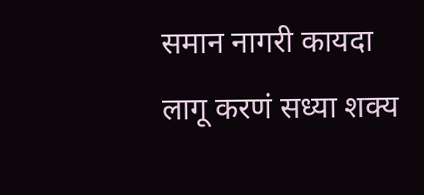समान नागरी कायदा लागू करणं सध्या शक्य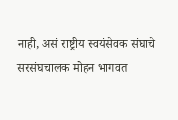नाही, असं राष्ट्रीय स्वयंसेवक संघाचे सरसंघचालक मोहन भागवत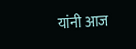यांनी आज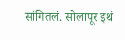सांगितलं. सोलापूर इथं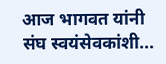आज भागवत यांनी संघ स्वयंसेवकांशी...